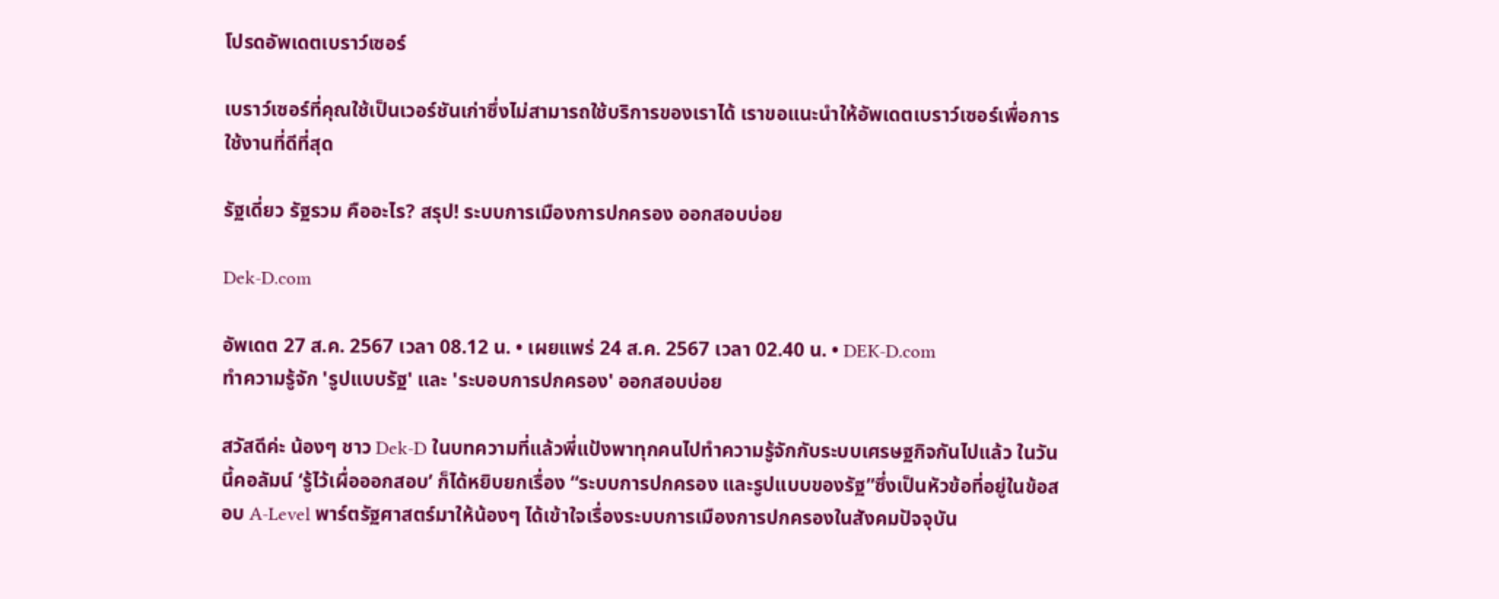โปรดอัพเดตเบราว์เซอร์

เบราว์เซอร์ที่คุณใช้เป็นเวอร์ชันเก่าซึ่งไม่สามารถใช้บริการของเราได้ เราขอแนะนำให้อัพเดตเบราว์เซอร์เพื่อการใช้งานที่ดีที่สุด

รัฐเดี่ยว รัฐรวม คืออะไร? สรุป! ระบบการเมืองการปกครอง ออกสอบบ่อย

Dek-D.com

อัพเดต 27 ส.ค. 2567 เวลา 08.12 น. • เผยแพร่ 24 ส.ค. 2567 เวลา 02.40 น. • DEK-D.com
ทำความรู้จัก 'รูปแบบรัฐ' และ 'ระบอบการปกครอง' ออกสอบบ่อย

สวัสดีค่ะ น้องๆ ชาว Dek-D ในบทความที่แล้วพี่แป้งพาทุกคนไปทำความรู้จักกับระบบเศรษฐกิจกันไปแล้ว ในวันนี้คอลัมน์ ‘รู้ไว้เผื่อออกสอบ’ ก็ได้หยิบยกเรื่อง “ระบบการปกครอง และรูปแบบของรัฐ”ซึ่งเป็นหัวข้อที่อยู่ในข้อสอบ A-Level พาร์ตรัฐศาสตร์มาให้น้องๆ ได้เข้าใจเรื่องระบบการเมืองการปกครองในสังคมปัจจุบัน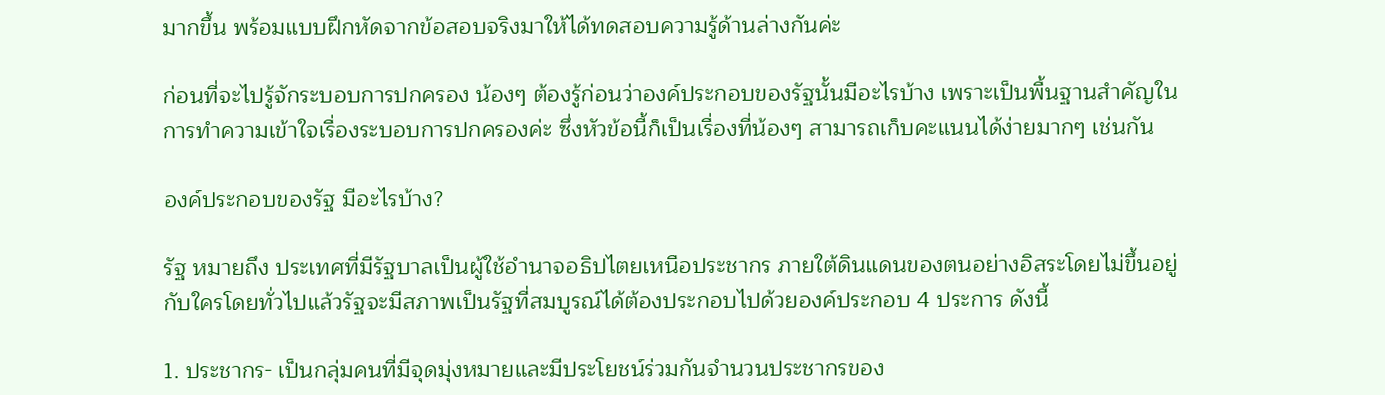มากขึ้น พร้อมแบบฝึกหัดจากข้อสอบจริงมาให้ได้ทดสอบความรู้ด้านล่างกันค่ะ

ก่อนที่จะไปรู้จักระบอบการปกครอง น้องๆ ต้องรู้ก่อนว่าองค์ประกอบของรัฐนั้นมีอะไรบ้าง เพราะเป็นพื้นฐานสำคัญในการทำความเข้าใจเรื่องระบอบการปกครองค่ะ ซึ่งหัวข้อนี้ก็เป็นเรื่องที่น้องๆ สามารถเก็บคะแนนได้ง่ายมากๆ เช่นกัน

องค์ประกอบของรัฐ มีอะไรบ้าง?

รัฐ หมายถึง ประเทศที่มีรัฐบาลเป็นผู้ใช้อำนาจอธิปไตยเหนือประชากร ภายใต้ดินแดนของตนอย่างอิสระโดยไม่ขึ้นอยู่กับใครโดยทั่วไปแล้วรัฐจะมีสภาพเป็นรัฐที่สมบูรณ์ได้ต้องประกอบไปด้วยองค์ประกอบ 4 ประการ ดังนี้

1. ประชากร- เป็นกลุ่มคนที่มีจุดมุ่งหมายและมีประโยชน์ร่วมกันจำนวนประชากรของ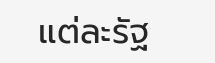แต่ละรัฐ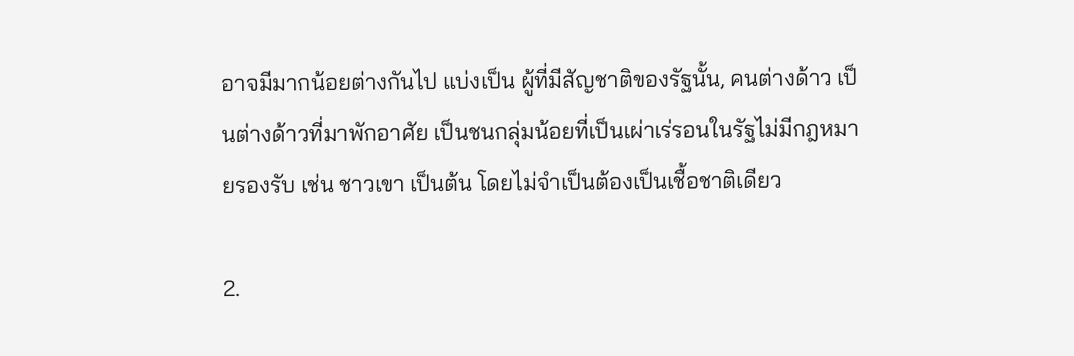อาจมีมากน้อยต่างกันไป แบ่งเป็น ผู้ที่มีสัญชาติของรัฐนั้น, คนต่างด้าว เป็นต่างด้าวที่มาพักอาศัย เป็นชนกลุ่มน้อยที่เป็นเผ่าเร่รอนในรัฐไม่มีกฎหมายรองรับ เช่น ชาวเขา เป็นต้น โดยไม่จำเป็นต้องเป็นเชื้อชาติเดียว

2.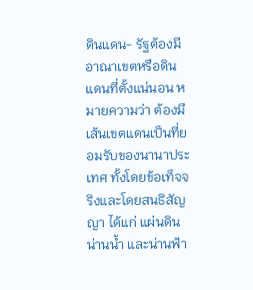ดินแดน- รัฐต้องมีอาณาเขตหรือดินแดนที่ตั้งแน่นอน หมายความว่า ต้องมีเส้นเขตแดนเป็นที่ยอมรับของนานาประเทศ ทั้งโดยข้อเท็จจริงและโดยสนธิสัญญา ได้แก่ แผ่นดิน น่านน้ำ และน่านฟ้า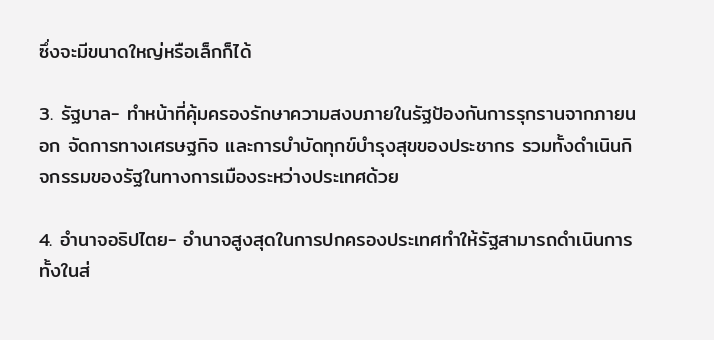ซึ่งจะมีขนาดใหญ่หรือเล็กก็ได้

3. รัฐบาล- ทำหน้าที่คุ้มครองรักษาความสงบภายในรัฐป้องกันการรุกรานจากภายนอก จัดการทางเศรษฐกิจ และการบำบัดทุกข์บำรุงสุขของประชากร รวมทั้งดำเนินกิจกรรมของรัฐในทางการเมืองระหว่างประเทศด้วย

4. อำนาจอธิปไตย- อำนาจสูงสุดในการปกครองประเทศทำให้รัฐสามารถดำเนินการทั้งในส่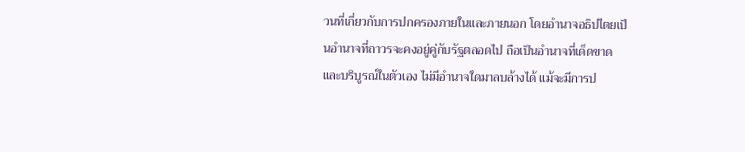วนที่เกี่ยวกับการปกครองภายในและภายนอก โดยอำนาจอธิปไตยเป็นอำนาจที่ถาวรจะคงอยู่คู่กับรัฐตลอดไป ถือเป็นอำนาจที่เด็ดขาด และบริบูรณ์ในตัวเอง ไม่มีอำนาจใดมาลบล้างได้ แม้จะมีการป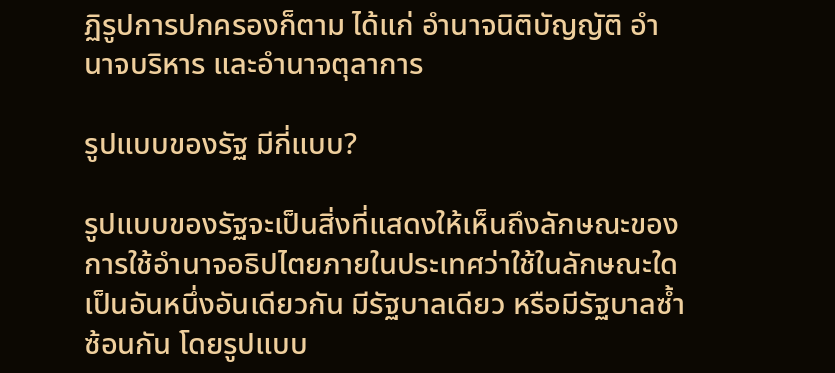ฏิรูปการปกครองก็ตาม ได้แก่ อำนาจนิติบัญญัติ อำนาจบริหาร และอำนาจตุลาการ

รูปแบบของรัฐ มีกี่แบบ?

รูปแบบของรัฐจะเป็นสิ่งที่แสดงให้เห็นถึงลักษณะของการใช้อำนาจอธิปไตยภายในประเทศว่าใช้ในลักษณะใด เป็นอันหนึ่งอันเดียวกัน มีรัฐบาลเดียว หรือมีรัฐบาลซ้ำซ้อนกัน โดยรูปแบบ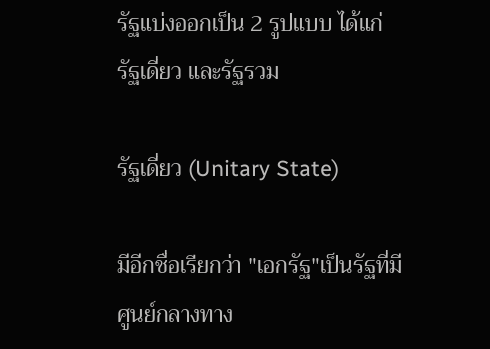รัฐแบ่งออกเป็น 2 รูปแบบ ได้แก่ รัฐเดี่ยว และรัฐรวม

รัฐเดี่ยว (Unitary State)

มีอีกชื่อเรียกว่า "เอกรัฐ"เป็นรัฐที่มีศูนย์กลางทาง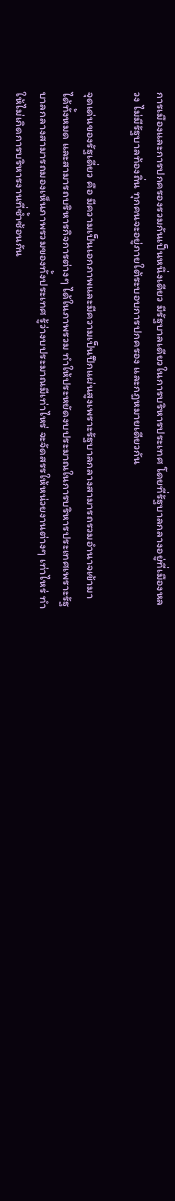การเมืองและการปกครองรวมกันเป็นหนึ่งเดียว มีรัฐบาลเดียวในการบริหารประเทศ โดยที่รัฐบาลกลางอยู่ที่เมืองหลวง ไม่มีรัฐบาลท้องถิ่น ทุกคนจะอยู่ภายใต้ระบอบการปกครอง และกฎหมายเดียวกัน

จุดเด่นของรัฐเดี่ยว คือ มีความเป็นเอกภาพและมีความเป็นปึกแผ่นสูงเพราะรัฐบาลกลางสามารถรวมอำนาจเข้ามาได้ทั้งหมด และสามารถบริหารกิจการต่างๆ ได้ในภาพรวม ทำให้ประหยัดงบประมาณในการบริหารประเทศเพราะรัฐบาลกลางสามารถมองเห็นภาพรวมของทั้งประเทศ รู้ว่างบประมาณมีเท่าไหร่ จะจัดสรรให้หน่วยงานต่างๆ เท่าไหร่ ทำให้ไม่เกิดการบริหารงานที่ซ้ำซ้อนกัน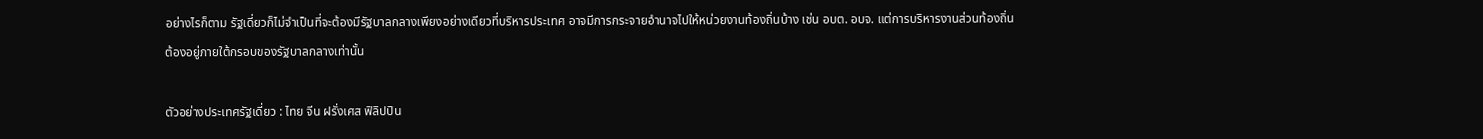อย่างไรก็ตาม รัฐเดี่ยวก็ไม่จำเป็นที่จะต้องมีรัฐบาลกลางเพียงอย่างเดียวที่บริหารประเทศ อาจมีการกระจายอำนาจไปให้หน่วยงานท้องถิ่นบ้าง เช่น อบต. อบจ. แต่การบริหารงานส่วนท้องถิ่นต้องอยู่ภายใต้กรอบของรัฐบาลกลางเท่านั้น

ตัวอย่างประเทศรัฐเดี่ยว : ไทย จีน ฝรั่งเศส ฟิลิปปิน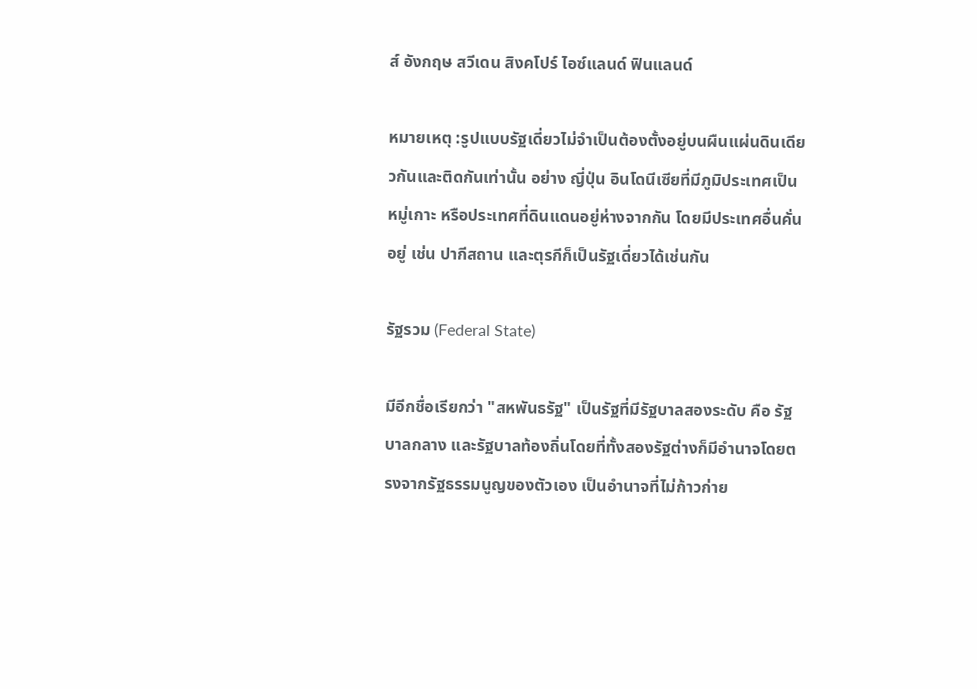ส์ อังกฤษ สวีเดน สิงคโปร์ ไอซ์แลนด์ ฟินแลนด์

หมายเหตุ :รูปแบบรัฐเดี่ยวไม่จำเป็นต้องตั้งอยู่บนผืนแผ่นดินเดียวกันและติดกันเท่านั้น อย่าง ญี่ปุ่น อินโดนีเซียที่มีภูมิประเทศเป็นหมู่เกาะ หรือประเทศที่ดินแดนอยู่ห่างจากกัน โดยมีประเทศอื่นคั่นอยู่ เช่น ปากีสถาน และตุรกีก็เป็นรัฐเดี่ยวได้เช่นกัน

รัฐรวม (Federal State)

มีอีกชื่อเรียกว่า "สหพันธรัฐ" เป็นรัฐที่มีรัฐบาลสองระดับ คือ รัฐบาลกลาง และรัฐบาลท้องถิ่นโดยที่ทั้งสองรัฐต่างก็มีอำนาจโดยตรงจากรัฐธรรมนูญของตัวเอง เป็นอำนาจที่ไม่ก้าวก่าย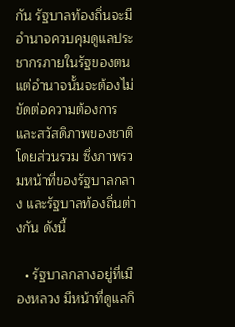กัน รัฐบาลท้องถิ่นจะมีอำนาจควบคุมดูแลประชากรภายในรัฐของตน แต่อำนาจนั้นจะต้องไม่ขัดต่อความต้องการและสวัสดิภาพของชาติโดยส่วนรวม ซึ่งภาพรวมหน้าที่ของรัฐบาลกลาง และรัฐบาลท้องถิ่นต่างกัน ดังนี้

  • รัฐบาลกลางอยู่ที่เมืองหลวง มีหน้าที่ดูแลกิ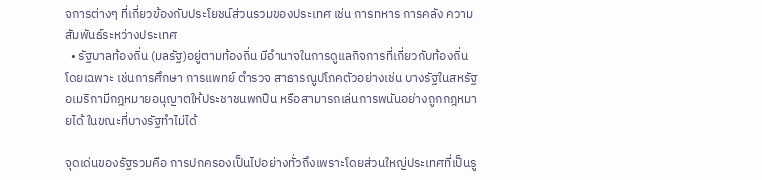จการต่างๆ ที่เกี่ยวข้องกับประโยชน์ส่วนรวมของประเทศ เช่น การทหาร การคลัง ความสัมพันธ์ระหว่างประเทศ
  • รัฐบาลท้องถิ่น (มลรัฐ)อยู่ตามท้องถิ่น มีอำนาจในการดูแลกิจการที่เกี่ยวกับท้องถิ่นโดยเฉพาะ เช่นการศึกษา การแพทย์ ตำรวจ สาธารณูปโภคตัวอย่างเช่น บางรัฐในสหรัฐอเมริกามีกฎหมายอนุญาตให้ประชาชนพกปืน หรือสามารถเล่นการพนันอย่างถูกกฎหมายได้ ในขณะที่บางรัฐทำไม่ได้

จุดเด่นของรัฐรวมคือ การปกครองเป็นไปอย่างทั่วถึงเพราะโดยส่วนใหญ่ประเทศที่เป็นรู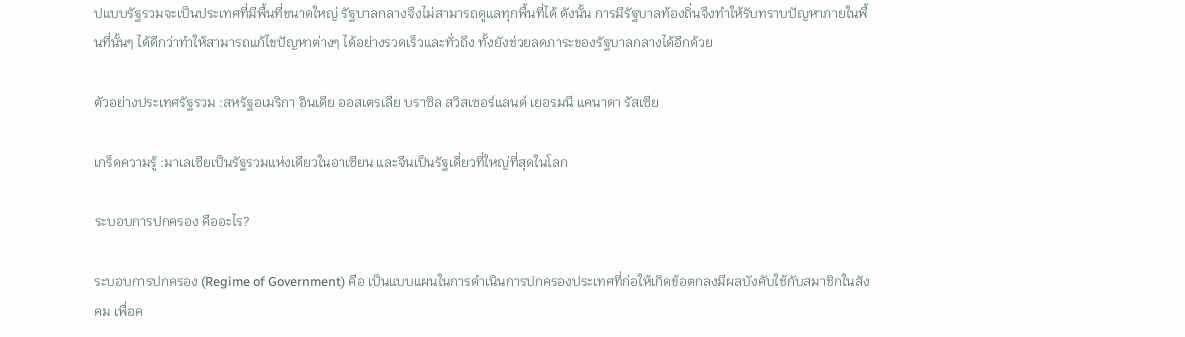ปแบบรัฐรวมจะเป็นประเทศที่มีพื้นที่ขนาดใหญ่ รัฐบาลกลางจึงไม่สามารถดูแลทุกพื้นที่ได้ ดังนั้น การมีรัฐบาลท้องถิ่นจึงทำให้รับทราบปัญหาภายในพื้นที่นั้นๆ ได้ดีกว่าทำให้สามารถแก้ไขปัญหาต่างๆ ได้อย่างรวดเร็วและทั่วถึง ทั้งยังช่วยลดภาระของรัฐบาลกลางได้อีกด้วย

ตัวอย่างประเทศรัฐรวม :สหรัฐอเมริกา อินเดีย ออสเตรเลีย บราซิล สวิสเซอร์แลนด์ เยอรมนี แคนาดา รัสเซีย

เกร็ดความรู้ :มาเลเซียเป็นรัฐรวมแห่งเดียวในอาเซียน และจีนเป็นรัฐเดี่ยวที่ใหญ่ที่สุดในโลก

ระบอบการปกครอง คืออะไร?

ระบอบการปกครอง (Regime of Government) คือ เป็นแบบแผนในการดำเนินการปกครองประเทศที่ก่อให้เกิดข้อตกลงมีผลบังคับใช้กับสมาชิกในสังคม เพื่อค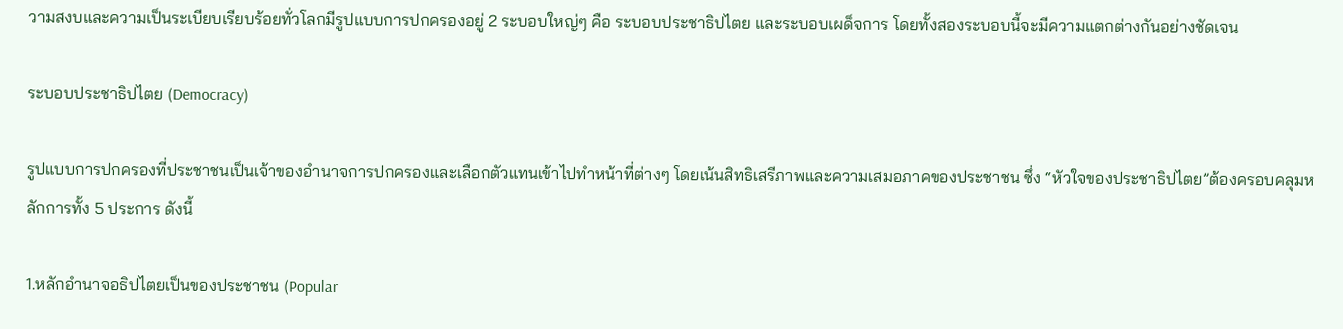วามสงบและความเป็นระเบียบเรียบร้อยทั่วโลกมีรูปแบบการปกครองอยู่ 2 ระบอบใหญ่ๆ คือ ระบอบประชาธิปไตย และระบอบเผด็จการ โดยทั้งสองระบอบนี้จะมีความแตกต่างกันอย่างชัดเจน

ระบอบประชาธิปไตย (Democracy)

รูปแบบการปกครองที่ประชาชนเป็นเจ้าของอำนาจการปกครองและเลือกตัวแทนเข้าไปทำหน้าที่ต่างๆ โดยเน้นสิทธิเสรีภาพและความเสมอภาคของประชาชน ซึ่ง “หัวใจของประชาธิปไตย”ต้องครอบคลุมหลักการทั้ง 5 ประการ ดังนี้

1.หลักอำนาจอธิปไตยเป็นของประชาชน (Popular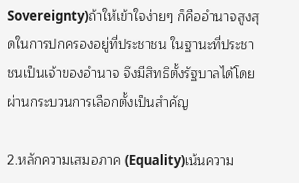Sovereignty)ถ้าให้เข้าใจง่ายๆ ก็คืออำนาจสูงสุดในการปกครองอยู่ที่ประชาชน ในฐานะที่ประชาชนเป็นเจ้าของอำนาจ จึงมีสิทธิตั้งรัฐบาลได้โดยผ่านกระบวนการเลือกตั้งเป็นสำคัญ

2.หลักความเสมอภาค (Equality)เน้นความ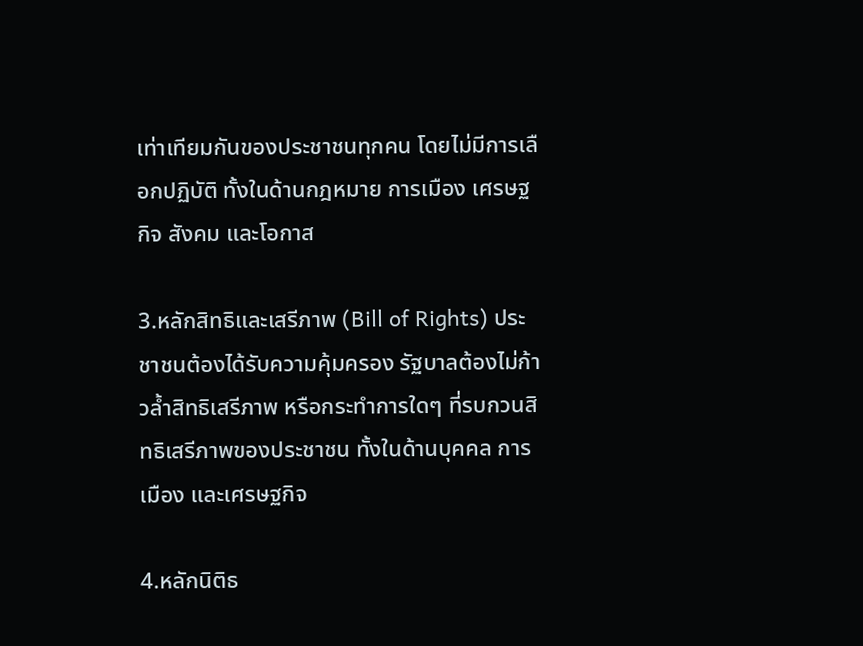เท่าเทียมกันของประชาชนทุกคน โดยไม่มีการเลือกปฏิบัติ ทั้งในด้านกฎหมาย การเมือง เศรษฐกิจ สังคม และโอกาส

3.หลักสิทธิและเสรีภาพ (Bill of Rights) ประชาชนต้องได้รับความคุ้มครอง รัฐบาลต้องไม่ก้าวล้ำสิทธิเสรีภาพ หรือกระทำการใดๆ ที่รบกวนสิทธิเสรีภาพของประชาชน ทั้งในด้านบุคคล การเมือง และเศรษฐกิจ

4.หลักนิติธ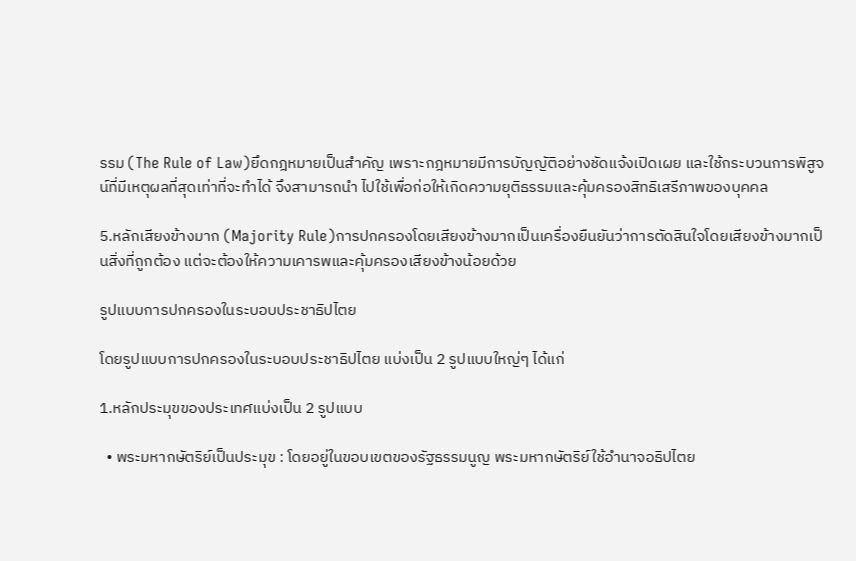รรม (The Rule of Law)ยึดกฎหมายเป็นสำคัญ เพราะกฎหมายมีการบัญญัติอย่างชัดแจ้งเปิดเผย และใช้กระบวนการพิสูจน์ที่มีเหตุผลที่สุดเท่าที่จะทำได้ จึงสามารถนำ ไปใช้เพื่อก่อให้เกิดความยุติธรรมและคุ้มครองสิทธิเสรีภาพของบุคคล

5.หลักเสียงข้างมาก (Majority Rule)การปกครองโดยเสียงข้างมากเป็นเครื่องยืนยันว่าการตัดสินใจโดยเสียงข้างมากเป็นสิ่งที่ถูกต้อง แต่จะต้องให้ความเคารพและคุ้มครองเสียงข้างน้อยด้วย

รูปแบบการปกครองในระบอบประชาธิปไตย

โดยรูปแบบการปกครองในระบอบประชาธิปไตย แบ่งเป็น 2 รูปแบบใหญ่ๆ ได้แก่

1.หลักประมุขของประเทศแบ่งเป็น 2 รูปแบบ

  • พระมหากษัตริย์เป็นประมุข : โดยอยู่ในขอบเขตของรัฐธรรมนูญ พระมหากษัตริย์ใช้อำนาจอธิปไตย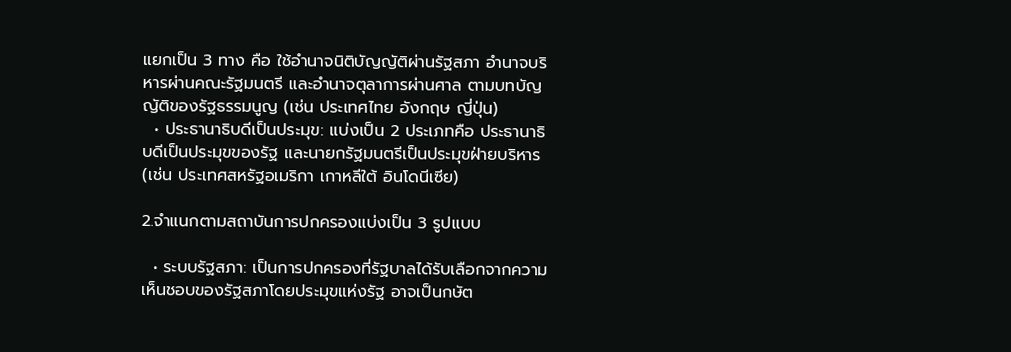แยกเป็น 3 ทาง คือ ใช้อำนาจนิติบัญญัติผ่านรัฐสภา อำนาจบริหารผ่านคณะรัฐมนตรี และอำนาจตุลาการผ่านศาล ตามบทบัญญัติของรัฐธรรมนูญ (เช่น ประเทศไทย อังกฤษ ญี่ปุ่น)
  • ประธานาธิบดีเป็นประมุข: แบ่งเป็น 2 ประเภทคือ ประธานาธิบดีเป็นประมุขของรัฐ และนายกรัฐมนตรีเป็นประมุขฝ่ายบริหาร(เช่น ประเทศสหรัฐอเมริกา เกาหลีใต้ อินโดนีเซีย)

2.จำแนกตามสถาบันการปกครองแบ่งเป็น 3 รูปแบบ

  • ระบบรัฐสภา: เป็นการปกครองที่รัฐบาลได้รับเลือกจากความเห็นชอบของรัฐสภาโดยประมุขแห่งรัฐ อาจเป็นกษัต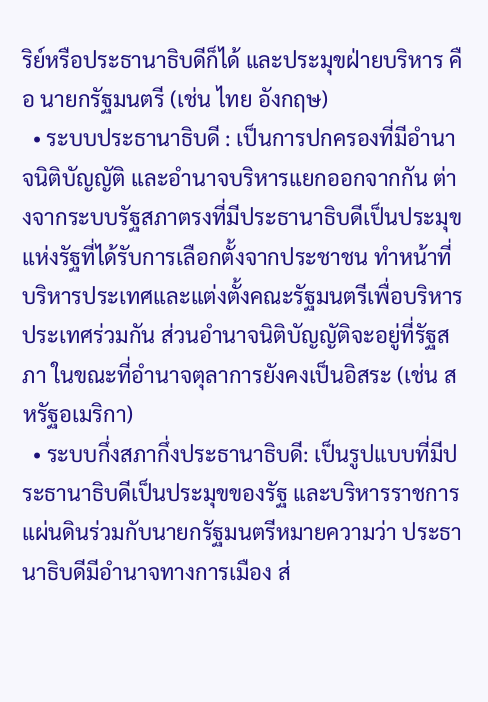ริย์หรือประธานาธิบดีก็ได้ และประมุขฝ่ายบริหาร คือ นายกรัฐมนตรี (เช่น ไทย อังกฤษ)
  • ระบบประธานาธิบดี : เป็นการปกครองที่มีอํานาจนิติบัญญัติ และอํานาจบริหารแยกออกจากกัน ต่างจากระบบรัฐสภาตรงที่มีประธานาธิบดีเป็นประมุขแห่งรัฐที่ได้รับการเลือกตั้งจากประชาชน ทําหน้าที่บริหารประเทศและแต่งตั้งคณะรัฐมนตรีเพื่อบริหารประเทศร่วมกัน ส่วนอํานาจนิติบัญญัติจะอยู่ที่รัฐสภา ในขณะที่อํานาจตุลาการยังคงเป็นอิสระ (เช่น สหรัฐอเมริกา)
  • ระบบกึ่งสภากึ่งประธานาธิบดี: เป็นรูปแบบที่มีประธานาธิบดีเป็นประมุขของรัฐ และบริหารราชการแผ่นดินร่วมกับนายกรัฐมนตรีหมายความว่า ประธานาธิบดีมีอำนาจทางการเมือง ส่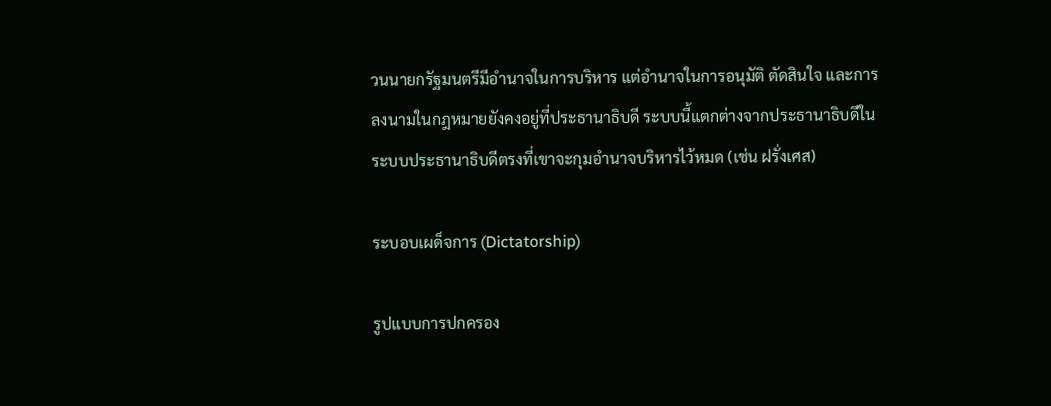วนนายกรัฐมนตรีมีอำนาจในการบริหาร แต่อำนาจในการอนุมัติ ตัดสินใจ และการลงนามในกฎหมายยังคงอยู่ที่ประธานาธิบดี ระบบนี้แตกต่างจากประธานาธิบดีในระบบประธานาธิบดีตรงที่เขาจะกุมอำนาจบริหารไว้หมด (เช่น ฝรั่งเศส)

ระบอบเผด็จการ (Dictatorship)

รูปแบบการปกครอง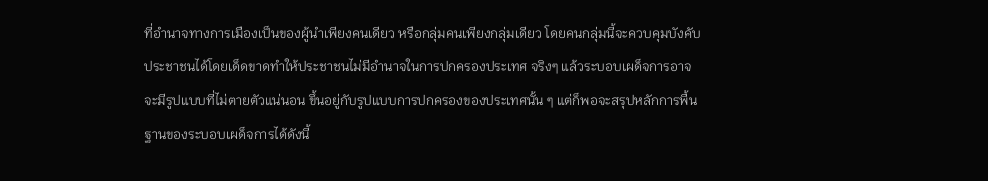ที่อำนาจทางการเมืองเป็นของผู้นำเพียงคนเดียว หรือกลุ่มคนเพียงกลุ่มเดียว โดยคนกลุ่มนี้จะควบคุมบังคับประชาชนได้โดยเด็ดขาดทำให้ประชาชนไม่มีอำนาจในการปกครองประเทศ จริงๆ แล้วระบอบเผด็จการอาจจะมีรูปแบบที่ไม่ตายตัวแน่นอน ขึ้นอยู่กับรูปแบบการปกครองของประเทศนั้น ๆ แต่ก็พอจะสรุปหลักการพื้นฐานของระบอบเผด็จการได้ดังนี้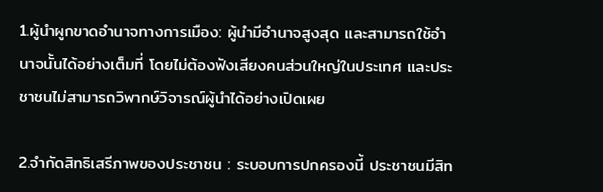1.ผู้นำผูกขาดอำนาจทางการเมือง: ผู้นำมีอำนาจสูงสุด และสามารถใช้อำนาจนั้นได้อย่างเต็มที่ โดยไม่ต้องฟังเสียงคนส่วนใหญ่ในประเทศ และประชาชนไม่สามารถวิพากษ์วิจารณ์ผู้นำได้อย่างเปิดเผย

2.จํากัดสิทธิเสรีภาพของประชาชน : ระบอบการปกครองนี้ ประชาชนมีสิท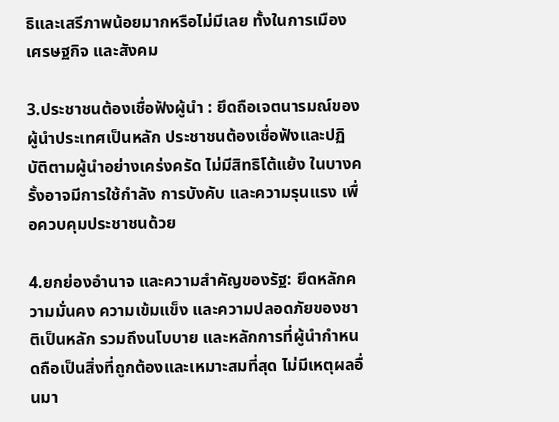ธิและเสรีภาพน้อยมากหรือไม่มีเลย ทั้งในการเมือง เศรษฐกิจ และสังคม

3.ประชาชนต้องเชื่อฟังผู้นำ : ยึดถือเจตนารมณ์ของผู้นำประเทศเป็นหลัก ประชาชนต้องเชื่อฟังและปฏิบัติตามผู้นําอย่างเคร่งครัด ไม่มีสิทธิโต้แย้ง ในบางครั้งอาจมีการใช้กำลัง การบังคับ และความรุนแรง เพื่อควบคุมประชาชนด้วย

4.ยกย่องอำนาจ และความสำคัญของรัฐ: ยึดหลักความมั่นคง ความเข้มแข็ง และความปลอดภัยของชาติเป็นหลัก รวมถึงนโบบาย และหลักการที่ผู้นำกำหนดถือเป็นสิ่งที่ถูกต้องและเหมาะสมที่สุด ไม่มีเหตุผลอื่นมา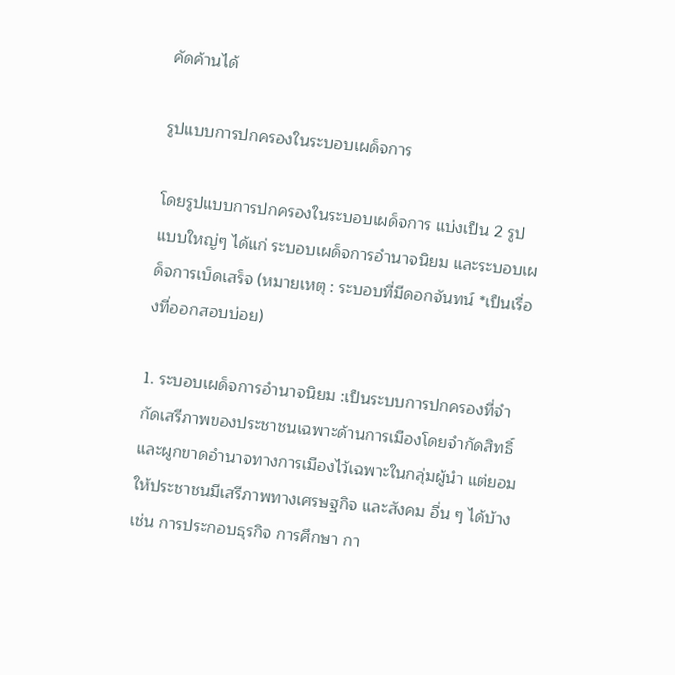คัดค้านได้

รูปแบบการปกครองในระบอบเผด็จการ

โดยรูปแบบการปกครองในระบอบเผด็จการ แบ่งเป็น 2 รูปแบบใหญ่ๆ ได้แก่ ระบอบเผด็จการอำนาจนิยม และระบอบเผด็จการเบ็ดเสร็จ (หมายเหตุ : ระบอบที่มีดอกจันทน์ *เป็นเรื่องที่ออกสอบบ่อย)

1. ระบอบเผด็จการอำนาจนิยม :เป็นระบบการปกครองที่จำกัดเสรีภาพของประชาชนเฉพาะด้านการเมืองโดยจำกัดสิทธิ์และผูกขาดอำนาจทางการเมืองไว้เฉพาะในกลุ่มผู้นำ แต่ยอมให้ประชาชนมีเสรีภาพทางเศรษฐกิจ และสังคม อื่น ๆ ได้บ้างเช่น การประกอบธุรกิจ การศึกษา กา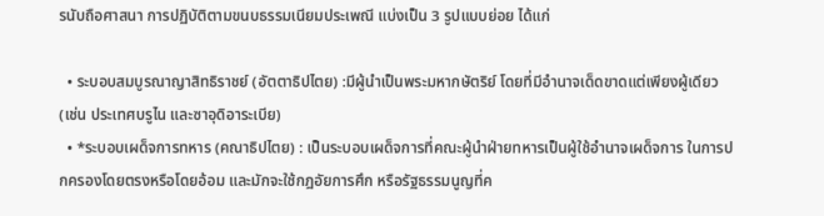รนับถือศาสนา การปฏิบัติตามขนบธรรมเนียมประเพณี แบ่งเป็น 3 รูปแบบย่อย ได้แก่

  • ระบอบสมบูรณาญาสิทธิราชย์ (อัตตาธิปไตย) :มีผู้นำเป็นพระมหากษัตริย์ โดยที่มีอำนาจเด็ดขาดแต่เพียงผู้เดียว (เช่น ประเทศบรูไน และซาอุดิอาระเบีย)
  • *ระบอบเผด็จการทหาร (คณาธิปไตย) : เป็นระบอบเผด็จการที่คณะผู้นำฝ่ายทหารเป็นผู้ใช้อำนาจเผด็จการ ในการปกครองโดยตรงหรือโดยอ้อม และมักจะใช้กฎอัยการศึก หรือรัฐธรรมนูญที่ค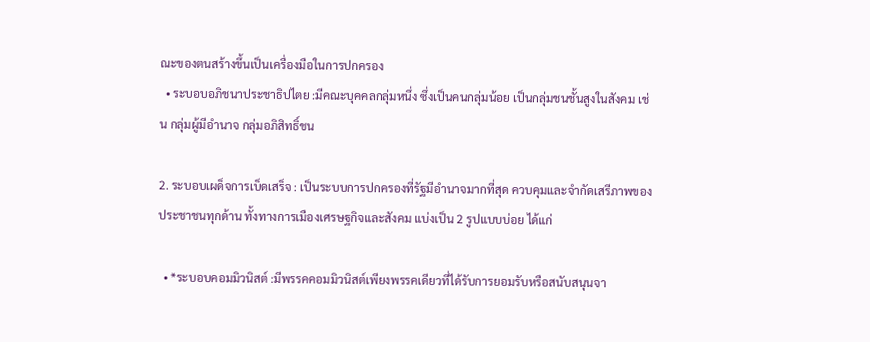ณะของตนสร้างขึ้นเป็นเครื่องมือในการปกครอง
  • ระบอบอภิชนาประชาธิปไตย :มีคณะบุคคลกลุ่มหนึ่ง ซึ่งเป็นคนกลุ่มน้อย เป็นกลุ่มชนชั้นสูงในสังคม เช่น กลุ่มผู้มีอำนาจ กลุ่มอภิสิทธิ์ชน

2. ระบอบเผด็จการเบ็ดเสร็จ : เป็นระบบการปกครองที่รัฐมีอำนาจมากที่สุด ควบคุมและจำกัดเสรีภาพของประชาชนทุกด้าน ทั้งทางการเมืองเศรษฐกิจและสังคม แบ่งเป็น 2 รูปแบบบ่อย ได้แก่

  • *ระบอบคอมมิวนิสต์ :มีพรรคคอมมิวนิสต์เพียงพรรคเดียวที่ได้รับการยอมรับหรือสนับสนุนจา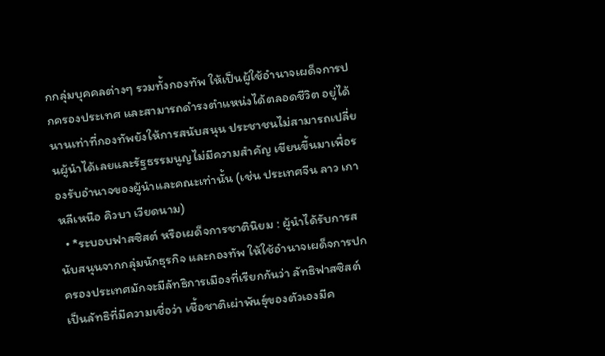กกลุ่มบุคคลต่างๆ รวมทั้งกองทัพ ให้เป็นผู้ใช้อำนาจเผด็จการปกครองประเทศ และสามารถดำรงตำแหน่งได้ตลอดชีวิต อยู่ได้นานเท่าที่กองทัพยังให้การสนับสนุน ประชาชนไม่สามารถเปลี่ยนผู้นำได้เลยและรัฐธรรมนูญไม่มีความสำคัญ เขียนขึ้นมาเพื่อรองรับอำนาจของผู้นำและคณะเท่านั้น (เช่น ประเทศจีน ลาว เกาหลีเหนือ คิวบา เวียดนาม)
  • *ระบอบฟาสซิสต์ หรือเผด็จการชาตินิยม : ผู้นำได้รับการสนับสนุนจากกลุ่มนักธุรกิจ และกองทัพ ให้ใช้อำนาจเผด็จการปกครองประเทศมักจะมีลัทธิการเมืองที่เรียกกันว่า ลัทธิฟาสซิสต์ เป็นลัทธิที่มีความเชื่อว่า เชื้อชาติเผ่าพันธุ์ของตัวเองมีค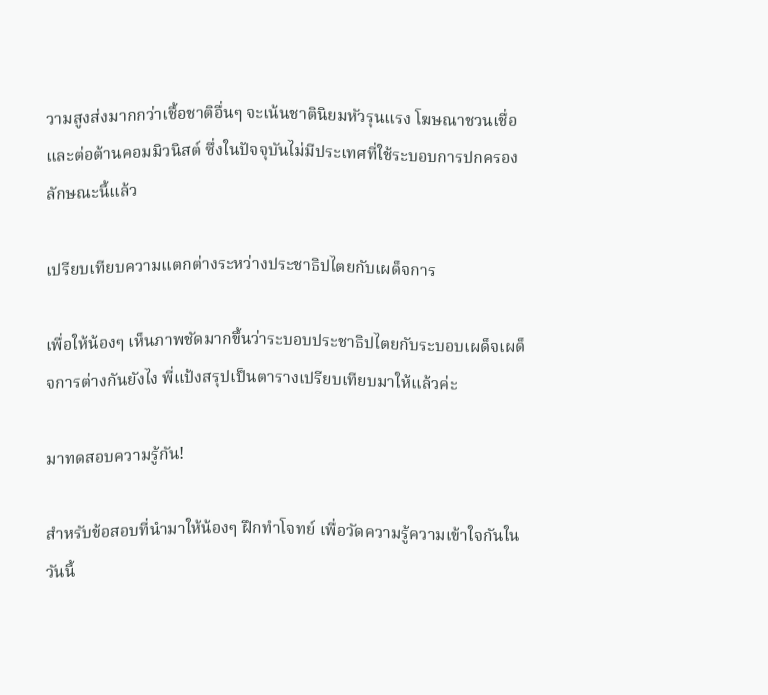วามสูงส่งมากกว่าเชื้อชาติอื่นๆ จะเน้นชาตินิยมหัวรุนแรง โฆษณาชวนเชื่อ และต่อต้านคอมมิวนิสต์ ซึ่งในปัจจุบันไม่มีประเทศที่ใช้ระบอบการปกครองลักษณะนี้แล้ว

เปรียบเทียบความแตกต่างระหว่างประชาธิปไตยกับเผด็จการ

เพื่อให้น้องๆ เห็นภาพชัดมากขึ้นว่าระบอบประชาธิปไตยกับระบอบเผด็จเผด็จการต่างกันยังไง พี่แป้งสรุปเป็นตารางเปรียบเทียบมาให้แล้วค่ะ

มาทดสอบความรู้กัน!

สำหรับข้อสอบที่นำมาให้น้องๆ ฝึกทำโจทย์ เพื่อวัดความรู้ความเข้าใจกันในวันนี้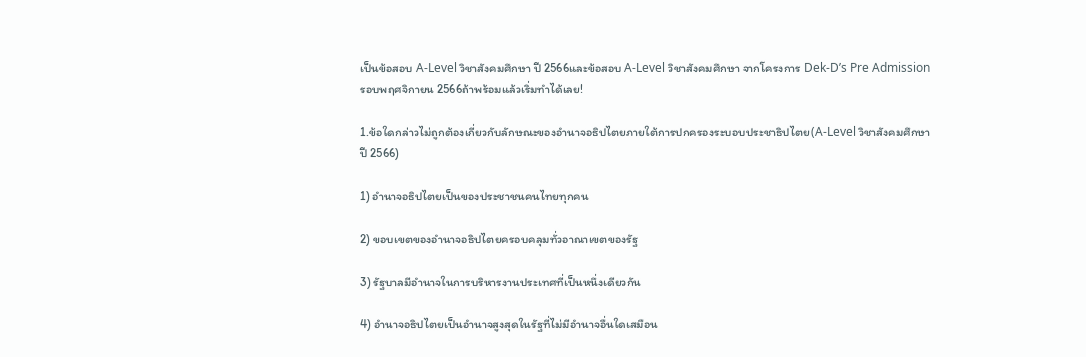เป็นข้อสอบ A-Level วิชาสังคมศึกษา ปี 2566และข้อสอบ A-Level วิชาสังคมศึกษา จากโครงการ Dek-D’s Pre Admission รอบพฤศจิกายน 2566ถ้าพร้อมแล้วเริ่มทำได้เลย!

1.ข้อใดกล่าวไม่ถูกต้องเกี่ยวกับลักษณะของอำนาจอธิปไตยภายใต้การปกครองระบอบประชาธิปไตย(A-Level วิชาสังคมศึกษา ปี 2566)

1) อำนาจอธิปไตยเป็นของประชาชนคนไทยทุกคน

2) ขอบเขตของอำนาจอธิปไตยครอบคลุมทั่วอาณาเขตของรัฐ

3) รัฐบาลมีอำนาจในการบริหารงานประเทศที่เป็นหนึ่งเดียวกัน

4) อำนาจอธิปไตยเป็นอำนาจสูงสุดในรัฐที่ไม่มีอำนาจอื่นใดเสมือน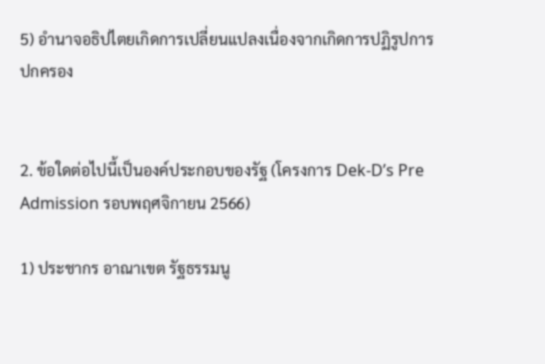5) อำนาจอธิปไตยเกิดการเปลี่ยนแปลงเนื่องจากเกิดการปฏิรูปการปกครอง


2. ข้อใดต่อไปนี้เป็นองค์ประกอบของรัฐ (โครงการ Dek-D’s Pre Admission รอบพฤศจิกายน 2566)

1) ประชากร อาณาเขต รัฐธรรมนู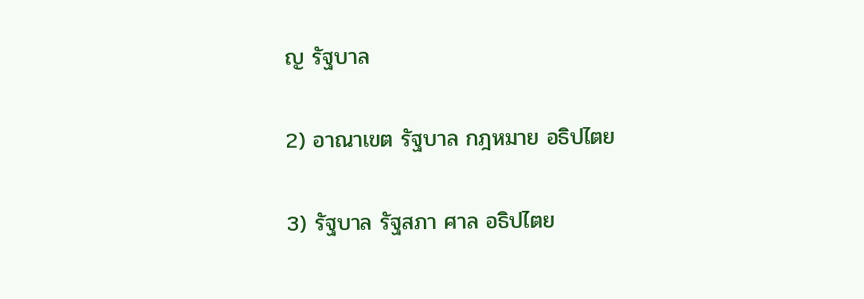ญ รัฐบาล

2) อาณาเขต รัฐบาล กฎหมาย อธิปไตย

3) รัฐบาล รัฐสภา ศาล อธิปไตย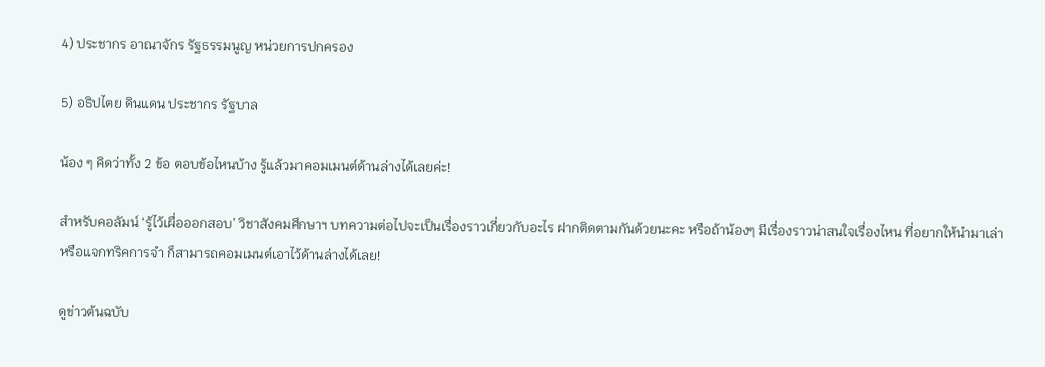4) ประชากร อาณาจักร รัฐธรรมนูญ หน่วยการปกครอง

5) อธิปไตย ดินแดน ประชากร รัฐบาล

น้อง ๆ คิดว่าทั้ง 2 ข้อ ตอบข้อไหนบ้าง รู้แล้วมาคอมเมนต์ด้านล่างได้เลยค่ะ!

สำหรับคอลัมน์ ‘รู้ไว้เผื่อออกสอบ’ วิชาสังคมศึกษาฯ บทความต่อไปจะเป็นเรื่องราวเกี่ยวกับอะไร ฝากติดตามกันด้วยนะคะ หรือถ้าน้องๆ มีเรื่องราวน่าสนใจเรื่องไหน ที่อยากให้นำมาเล่า หรือแจกทริคการจำ ก็สามารถคอมเมนต์เอาไว้ด้านล่างได้เลย!

ดูข่าวต้นฉบับ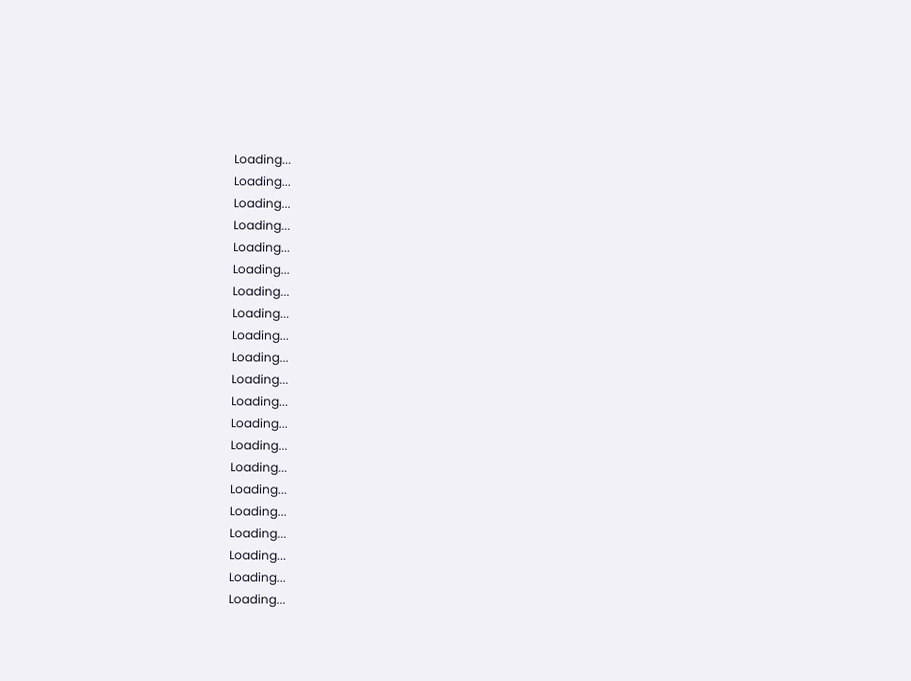Loading...
Loading...
Loading...
Loading...
Loading...
Loading...
Loading...
Loading...
Loading...
Loading...
Loading...
Loading...
Loading...
Loading...
Loading...
Loading...
Loading...
Loading...
Loading...
Loading...
Loading...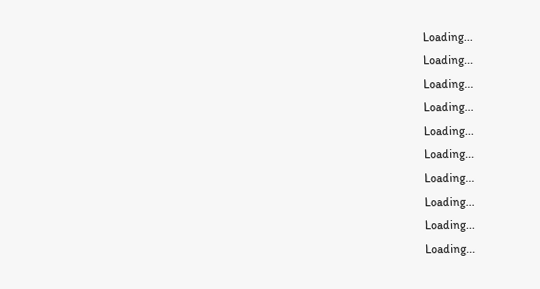Loading...
Loading...
Loading...
Loading...
Loading...
Loading...
Loading...
Loading...
Loading...
Loading...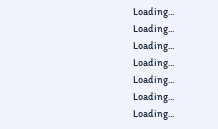Loading...
Loading...
Loading...
Loading...
Loading...
Loading...
Loading...